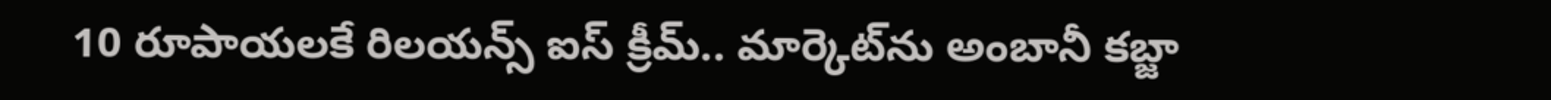10 రూపాయలకే రిలయన్స్ ఐస్ క్రీమ్.. మార్కెట్‌ను అంబానీ కబ్జా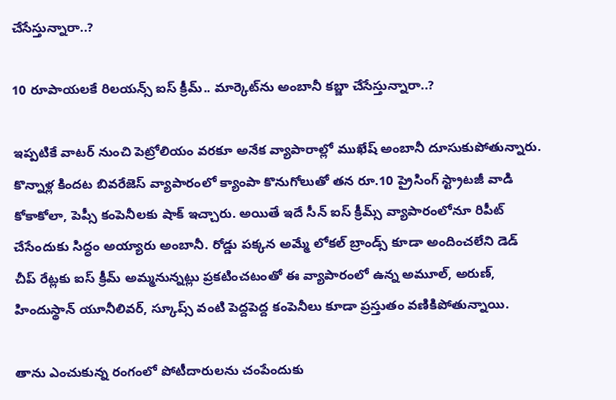చేసేస్తున్నారా..?

10 రూపాయలకే రిలయన్స్ ఐస్ క్రీమ్.. మార్కెట్‌ను అంబానీ కబ్జా చేసేస్తున్నారా..?

ఇప్పటికే వాటర్ నుంచి పెట్రోలియం వరకూ అనేక వ్యాపారాల్లో ముఖేష్ అంబానీ దూసుకుపోతున్నారు. కొన్నాళ్ల కిందట బివరేజెస్ వ్యాపారంలో క్యాంపా కొనుగోలుతో తన రూ.10 ప్రైసింగ్ స్ట్రాటజీ వాడి కోకాకోలా, పెప్సీ కంపెనీలకు షాక్ ఇచ్చారు. అయితే ఇదే సీన్ ఐస్ క్రీమ్స్ వ్యాపారంలోనూ రిపీట్ చేసేందుకు సిద్ధం అయ్యారు అంబానీ. రోడ్డు పక్కన అమ్మే లోకల్ బ్రాండ్స్ కూడా అందించలేని డెడ్ చీప్ రేట్లకు ఐస్ క్రీమ్ అమ్మనున్నట్లు ప్రకటించటంతో ఈ వ్యాపారంలో ఉన్న అమూల్, అరుణ్, హిందుస్థాన్ యూనీలివర్, స్కూప్స్ వంటి పెద్దపెద్ద కంపెనీలు కూడా ప్రస్తుతం వణికిపోతున్నాయి.

తాను ఎంచుకున్న రంగంలో పోటీదారులను చంపేందుకు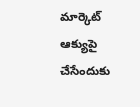మార్కెట్ ఆక్యుపై చేసేందుకు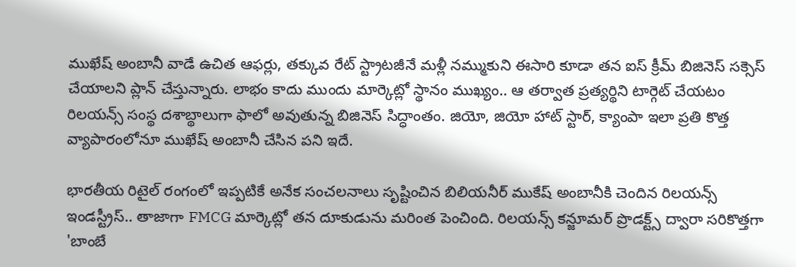ముఖేష్ అంబానీ వాడే ఉచిత ఆఫర్లు, తక్కువ రేట్ స్ట్రాటజీనే మళ్లీ నమ్ముకుని ఈసారి కూడా తన ఐస్ క్రీమ్ బిజినెస్ సక్సెస్ చేయాలని ప్లాన్ చేస్తున్నారు. లాభం కాదు ముందు మార్కెట్లో స్థానం ముఖ్యం.. ఆ తర్వాత ప్రత్యర్థిని టార్గెట్ చేయటం రిలయన్స్ సంస్థ దశాబ్థాలుగా ఫాలో అవుతున్న బిజినెస్ సిద్ధాంతం. జియో, జియో హాట్ స్టార్, క్యాంపా ఇలా ప్రతి కొత్త వ్యాపారంలోనూ ముఖేష్ అంబానీ చేసిన పని ఇదే.

భారతీయ రిటైల్ రంగంలో ఇప్పటికే అనేక సంచలనాలు సృష్టించిన బిలియనీర్ ముకేష్ అంబానీకి చెందిన రిలయన్స్ ఇండస్ట్రీస్.. తాజాగా FMCG మార్కెట్లో తన దూకుడును మరింత పెంచింది. రిలయన్స్ కన్జూమర్ ప్రొడక్ట్స్ ద్వారా సరికొత్తగా 'బాంబే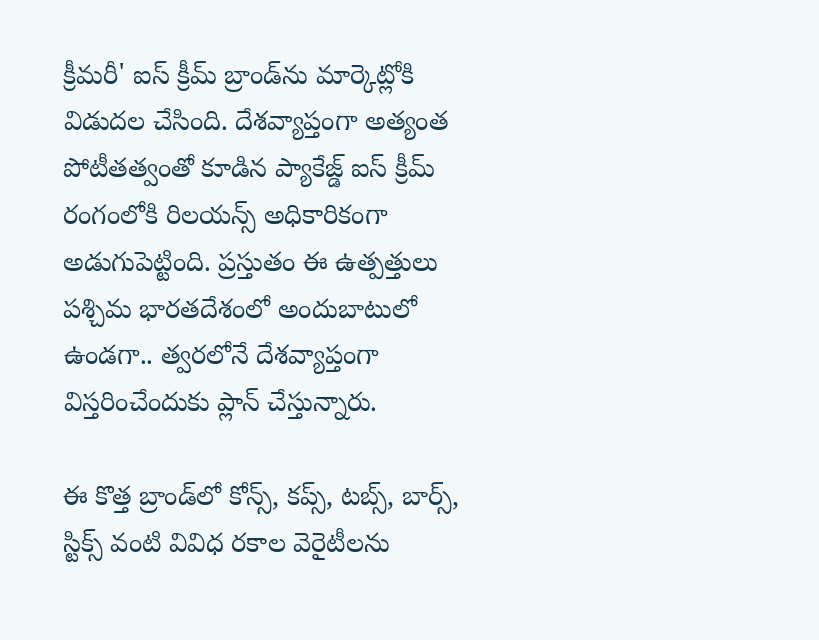క్రీమరీ' ఐస్ క్రీమ్ బ్రాండ్‌ను మార్కెట్లోకి విడుదల చేసింది. దేశవ్యాప్తంగా అత్యంత పోటీతత్వంతో కూడిన ప్యాకేజ్డ్ ఐస్ క్రీమ్ రంగంలోకి రిలయన్స్ అధికారికంగా అడుగుపెట్టింది. ప్రస్తుతం ఈ ఉత్పత్తులు పశ్చిమ భారతదేశంలో అందుబాటులో ఉండగా.. త్వరలోనే దేశవ్యాప్తంగా విస్తరించేందుకు ప్లాన్ చేస్తున్నారు.

ఈ కొత్త బ్రాండ్‌లో కోన్స్, కప్స్, టబ్స్, బార్స్, స్టిక్స్ వంటి వివిధ రకాల వెరైటీలను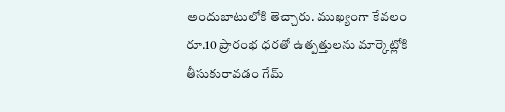అందుబాటులోకి తెచ్చారు. ముఖ్యంగా కేవలం రూ.10 ప్రారంభ ధరతో ఉత్పత్తులను మార్కెట్లోకి తీసుకురావడం గేమ్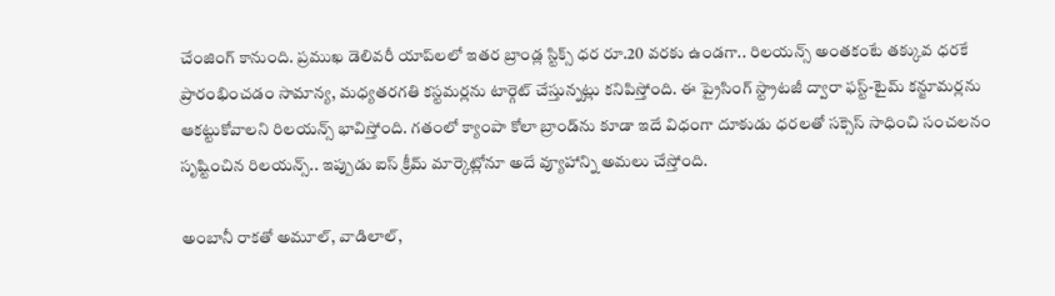చేంజింగ్ కానుంది. ప్రముఖ డెలివరీ యాప్‌లలో ఇతర బ్రాండ్ల స్టిక్స్ ధర రూ.20 వరకు ఉండగా.. రిలయన్స్ అంతకంటే తక్కువ ధరకే ప్రారంభించడం సామాన్య, మధ్యతరగతి కస్టమర్లను టార్గెట్ చేస్తున్నట్లు కనిపిస్తోంది. ఈ ప్రైసింగ్ స్ట్రాటజీ ద్వారా ఫస్ట్-టైమ్ కన్జూమర్లను ఆకట్టుకోవాలని రిలయన్స్ భావిస్తోంది. గతంలో క్యాంపా కోలా బ్రాండ్‌ను కూడా ఇదే విధంగా దూకుడు ధరలతో సక్సెస్ సాధించి సంచలనం సృష్టించిన రిలయన్స్.. ఇప్పుడు ఐస్ క్రీమ్ మార్కెట్లోనూ అదే వ్యూహాన్ని అమలు చేస్తోంది.

అంబానీ రాకతో అమూల్, వాడిలాల్,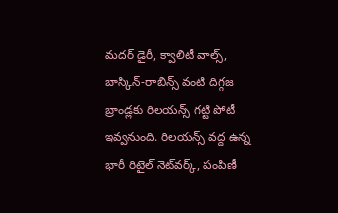మదర్ డైరీ, క్వాలిటీ వాల్స్, బాస్కిన్-రాబిన్స్ వంటి దిగ్గజ బ్రాండ్లకు రిలయన్స్ గట్టి పోటీ ఇవ్వనుంది. రిలయన్స్ వద్ద ఉన్న భారీ రిటైల్ నెట్‌వర్క్, పంపిణీ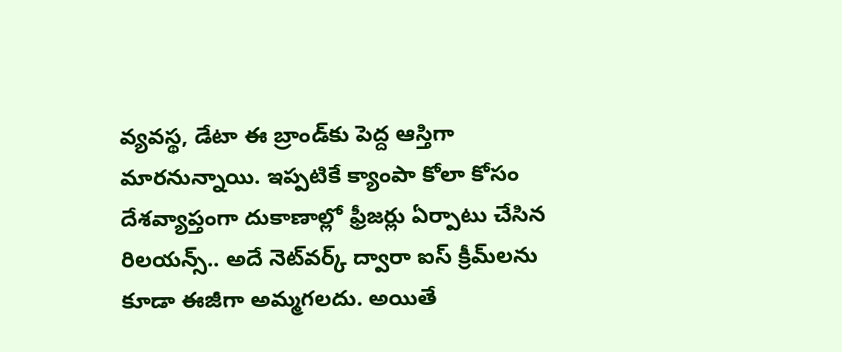వ్యవస్థ, డేటా ఈ బ్రాండ్‌కు పెద్ద ఆస్తిగా మారనున్నాయి. ఇప్పటికే క్యాంపా కోలా కోసం దేశవ్యాప్తంగా దుకాణాల్లో ఫ్రీజర్లు ఏర్పాటు చేసిన రిలయన్స్.. అదే నెట్‌వర్క్ ద్వారా ఐస్ క్రీమ్‌లను కూడా ఈజీగా అమ్మగలదు. అయితే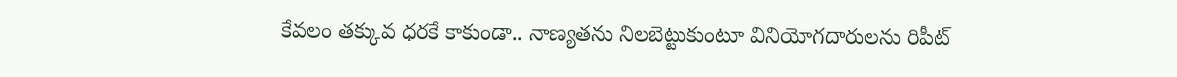కేవలం తక్కువ ధరకే కాకుండా.. నాణ్యతను నిలబెట్టుకుంటూ వినియోగదారులను రిపీట్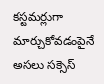కస్టమర్లుగా మార్చుకోవడంపైనే అసలు సక్సెస్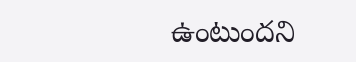ఉంటుందని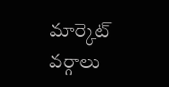మార్కెట్ వర్గాలు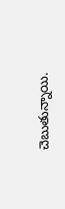చెబుతున్నాయి.